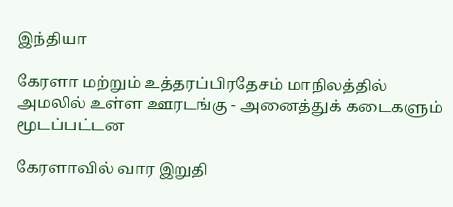இந்தியா

கேரளா மற்றும் உத்தரப்பிரதேசம் மாநிலத்தில் அமலில் உள்ள ஊரடங்கு - அனைத்துக் கடைகளும் மூடப்பட்டன

கேரளாவில் வார இறுதி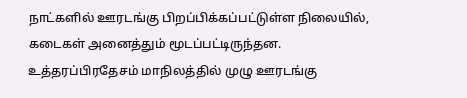நாட்களில் ஊரடங்கு பிறப்பிக்கப்பட்டுள்ள நிலையில், கடைகள் அனைத்தும் மூடப்பட்டிருந்தன. உத்தரப்பிரதேசம் மாநிலத்தில் முழு ஊரடங்கு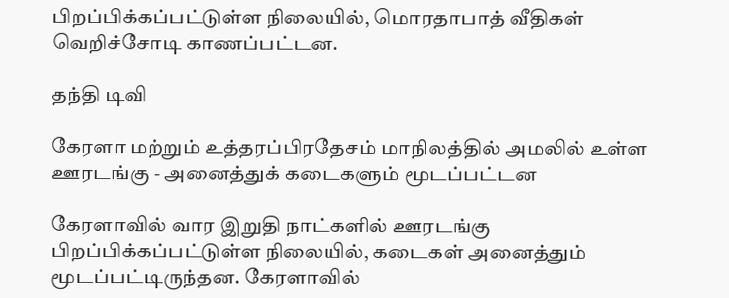பிறப்பிக்கப்பட்டுள்ள நிலையில், மொரதாபாத் வீதிகள் வெறிச்சோடி காணப்பட்டன.

தந்தி டிவி

கேரளா மற்றும் உத்தரப்பிரதேசம் மாநிலத்தில் அமலில் உள்ள ஊரடங்கு - அனைத்துக் கடைகளும் மூடப்பட்டன

கேரளாவில் வார இறுதி நாட்களில் ஊரடங்கு பிறப்பிக்கப்பட்டுள்ள நிலையில், கடைகள் அனைத்தும் மூடப்பட்டிருந்தன. கேரளாவில்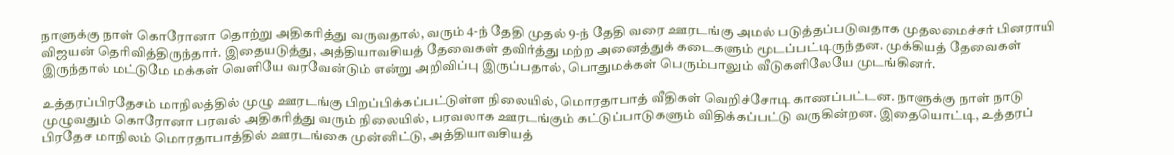நாளுக்கு நாள் கொரோனா தொற்று அதிகரித்து வருவதால், வரும் 4-ந் தேதி முதல் 9-ந் தேதி வரை ஊரடங்கு அமல் படுத்தப்படுவதாக முதலமைச்சர் பினராயி விஜயன் தெரிவித்திருந்தார். இதையடுத்து, அத்தியாவசியத் தேவைகள் தவிர்த்து மற்ற அனைத்துக் கடைகளும் மூடப்பட்டிருந்தன. முக்கியத் தேவைகள் இருந்தால் மட்டுமே மக்கள் வெளியே வரவேன்டும் என்று அறிவிப்பு இருப்பதால், பொதுமக்கள் பெரும்பாலும் வீடுகளிலேயே முடங்கினர்.

உத்தரப்பிரதேசம் மாநிலத்தில் முழு ஊரடங்கு பிறப்பிக்கப்பட்டுள்ள நிலையில், மொரதாபாத் வீதிகள் வெறிச்சோடி காணப்பட்டன. நாளுக்கு நாள் நாடு முழுவதும் கொரோனா பரவல் அதிகரித்து வரும் நிலையில், பரவலாக ஊரடங்கும் கட்டுப்பாடுகளும் விதிக்கப்பட்டு வருகின்றன. இதையொட்டி, உத்தரப் பிரதேச மாநிலம் மொரதாபாத்தில் ஊரடங்கை முன்னிட்டு, அத்தியாவசியத்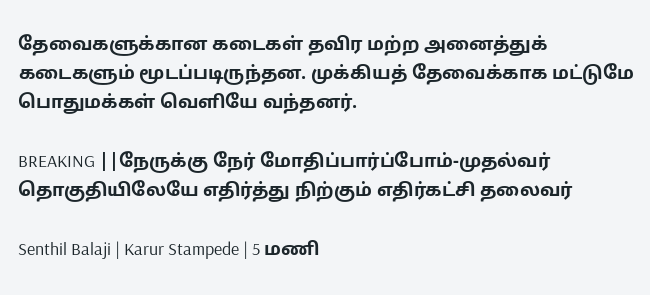தேவைகளுக்கான கடைகள் தவிர மற்ற அனைத்துக் கடைகளும் மூடப்படிருந்தன. முக்கியத் தேவைக்காக மட்டுமே பொதுமக்கள் வெளியே வந்தனர்.

BREAKING ||நேருக்கு நேர் மோதிப்பார்ப்போம்-முதல்வர் தொகுதியிலேயே எதிர்த்து நிற்கும் எதிர்கட்சி தலைவர்

Senthil Balaji | Karur Stampede | 5 மணி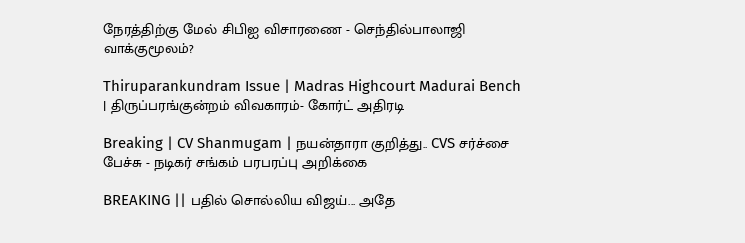நேரத்திற்கு மேல் சிபிஐ விசாரணை - செந்தில்பாலாஜி வாக்குமூலம்?

Thiruparankundram Issue | Madras Highcourt Madurai Bench | திருப்பரங்குன்றம் விவகாரம்- கோர்ட் அதிரடி

Breaking | CV Shanmugam | நயன்தாரா குறித்து.. CVS சர்ச்சை பேச்சு - நடிகர் சங்கம் பரபரப்பு அறிக்கை

BREAKING || பதில் சொல்லிய விஜய்... அதே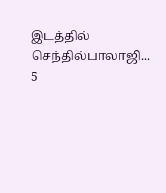இடத்தில் செந்தில்பாலாஜி... 5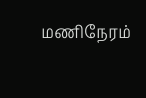மணிநேரம்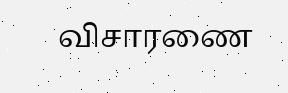விசாரணை